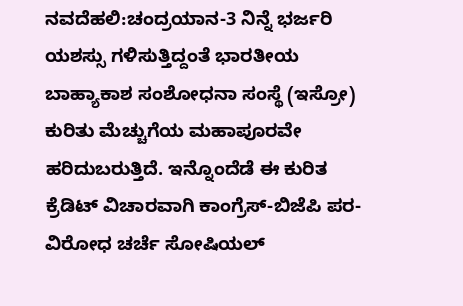ನವದೆಹಲಿ:ಚಂದ್ರಯಾನ-3 ನಿನ್ನೆ ಭರ್ಜರಿ ಯಶಸ್ಸು ಗಳಿಸುತ್ತಿದ್ದಂತೆ ಭಾರತೀಯ ಬಾಹ್ಯಾಕಾಶ ಸಂಶೋಧನಾ ಸಂಸ್ಥೆ (ಇಸ್ರೋ) ಕುರಿತು ಮೆಚ್ಚುಗೆಯ ಮಹಾಪೂರವೇ ಹರಿದುಬರುತ್ತಿದೆ. ಇನ್ನೊಂದೆಡೆ ಈ ಕುರಿತ ಕ್ರೆಡಿಟ್ ವಿಚಾರವಾಗಿ ಕಾಂಗ್ರೆಸ್-ಬಿಜೆಪಿ ಪರ-ವಿರೋಧ ಚರ್ಚೆ ಸೋಷಿಯಲ್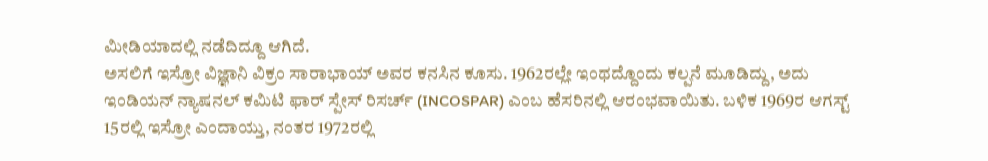ಮೀಡಿಯಾದಲ್ಲಿ ನಡೆದಿದ್ದೂ ಆಗಿದೆ.
ಅಸಲಿಗೆ ಇಸ್ರೋ ವಿಜ್ಞಾನಿ ವಿಕ್ರಂ ಸಾರಾಭಾಯ್ ಅವರ ಕನಸಿನ ಕೂಸು. 1962ರಲ್ಲೇ ಇಂಥದ್ದೊಂದು ಕಲ್ಪನೆ ಮೂಡಿದ್ದು, ಅದು ಇಂಡಿಯನ್ ನ್ಯಾಷನಲ್ ಕಮಿಟಿ ಫಾರ್ ಸ್ಪೇಸ್ ರಿಸರ್ಚ್ (INCOSPAR) ಎಂಬ ಹೆಸರಿನಲ್ಲಿ ಆರಂಭವಾಯಿತು. ಬಳಿಕ 1969ರ ಆಗಸ್ಟ್ 15ರಲ್ಲಿ ಇಸ್ರೋ ಎಂದಾಯ್ತು, ನಂತರ 1972ರಲ್ಲಿ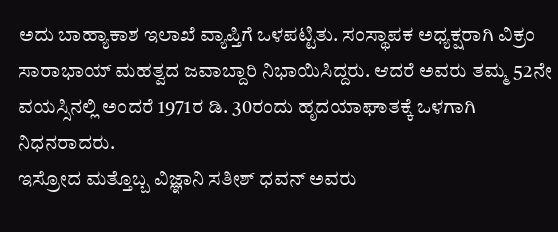ಅದು ಬಾಹ್ಯಾಕಾಶ ಇಲಾಖೆ ವ್ಯಾಪ್ತಿಗೆ ಒಳಪಟ್ಟಿತು. ಸಂಸ್ಥಾಪಕ ಅಧ್ಯಕ್ಷರಾಗಿ ವಿಕ್ರಂ ಸಾರಾಭಾಯ್ ಮಹತ್ವದ ಜವಾಬ್ದಾರಿ ನಿಭಾಯಿಸಿದ್ದರು. ಆದರೆ ಅವರು ತಮ್ಮ 52ನೇ ವಯಸ್ಸಿನಲ್ಲಿ ಅಂದರೆ 1971ರ ಡಿ. 30ರಂದು ಹೃದಯಾಘಾತಕ್ಕೆ ಒಳಗಾಗಿ ನಿಧನರಾದರು.
ಇಸ್ರೋದ ಮತ್ತೊಬ್ಬ ವಿಜ್ಞಾನಿ ಸತೀಶ್ ಧವನ್ ಅವರು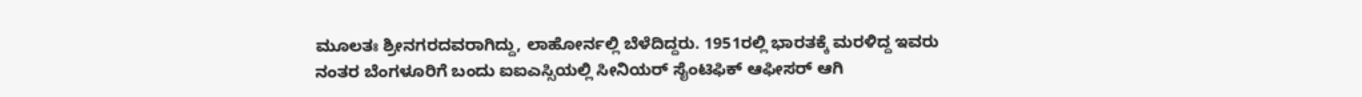ಮೂಲತಃ ಶ್ರೀನಗರದವರಾಗಿದ್ದು, ಲಾಹೋರ್ನಲ್ಲಿ ಬೆಳೆದಿದ್ದರು. 1951ರಲ್ಲಿ ಭಾರತಕ್ಕೆ ಮರಳಿದ್ದ ಇವರು ನಂತರ ಬೆಂಗಳೂರಿಗೆ ಬಂದು ಐಐಎಸ್ಸಿಯಲ್ಲಿ ಸೀನಿಯರ್ ಸೈಂಟಿಫಿಕ್ ಆಫೀಸರ್ ಆಗಿ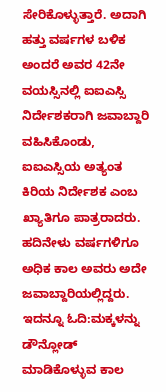ಸೇರಿಕೊಳ್ಳುತ್ತಾರೆ. ಅದಾಗಿ ಹತ್ತು ವರ್ಷಗಳ ಬಳಿಕ ಅಂದರೆ ಅವರ 42ನೇ ವಯಸ್ಸಿನಲ್ಲಿ ಐಐಎಸ್ಸಿ ನಿರ್ದೇಶಕರಾಗಿ ಜವಾಬ್ದಾರಿ ವಹಿಸಿಕೊಂಡು, ಐಐಎಸ್ಸಿಯ ಅತ್ಯಂತ ಕಿರಿಯ ನಿರ್ದೇಶಕ ಎಂಬ ಖ್ಯಾತಿಗೂ ಪಾತ್ರರಾದರು. ಹದಿನೇಳು ವರ್ಷಗಳಿಗೂ ಅಧಿಕ ಕಾಲ ಅವರು ಅದೇ ಜವಾಬ್ದಾರಿಯಲ್ಲಿದ್ದರು.
ಇದನ್ನೂ ಓದಿ:ಮಕ್ಕಳನ್ನು ಡೌನ್ಲೋಡ್ ಮಾಡಿಕೊಳ್ಳುವ ಕಾಲ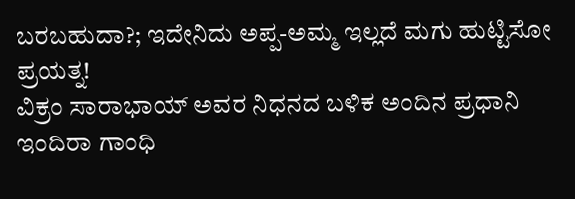ಬರಬಹುದಾ?; ಇದೇನಿದು ಅಪ್ಪ-ಅಮ್ಮ ಇಲ್ಲದೆ ಮಗು ಹುಟ್ಟಿಸೋ ಪ್ರಯತ್ನ!
ವಿಕ್ರಂ ಸಾರಾಭಾಯ್ ಅವರ ನಿಧನದ ಬಳಿಕ ಅಂದಿನ ಪ್ರಧಾನಿ ಇಂದಿರಾ ಗಾಂಧಿ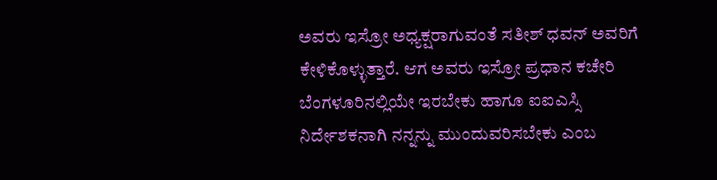ಅವರು ಇಸ್ರೋ ಅಧ್ಯಕ್ಷರಾಗುವಂತೆ ಸತೀಶ್ ಧವನ್ ಅವರಿಗೆ ಕೇಳಿಕೊಳ್ಳುತ್ತಾರೆ. ಆಗ ಅವರು ಇಸ್ರೋ ಪ್ರಧಾನ ಕಚೇರಿ ಬೆಂಗಳೂರಿನಲ್ಲಿಯೇ ಇರಬೇಕು ಹಾಗೂ ಐಐಎಸ್ಸಿ ನಿರ್ದೇಶಕನಾಗಿ ನನ್ನನ್ನು ಮುಂದುವರಿಸಬೇಕು ಎಂಬ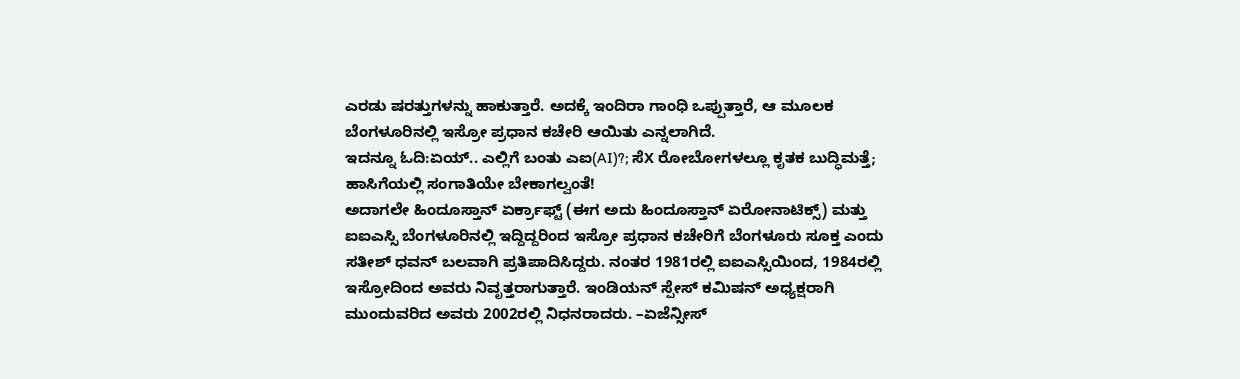ಎರಡು ಷರತ್ತುಗಳನ್ನು ಹಾಕುತ್ತಾರೆ. ಅದಕ್ಕೆ ಇಂದಿರಾ ಗಾಂಧಿ ಒಪ್ಪುತ್ತಾರೆ, ಆ ಮೂಲಕ ಬೆಂಗಳೂರಿನಲ್ಲಿ ಇಸ್ರೋ ಪ್ರಧಾನ ಕಚೇರಿ ಆಯಿತು ಎನ್ನಲಾಗಿದೆ.
ಇದನ್ನೂ ಓದಿ:ಏಯ್.. ಎಲ್ಲಿಗೆ ಬಂತು ಎಐ(AI)?; ಸೆX ರೋಬೋಗಳಲ್ಲೂ ಕೃತಕ ಬುದ್ಧಿಮತ್ತೆ; ಹಾಸಿಗೆಯಲ್ಲಿ ಸಂಗಾತಿಯೇ ಬೇಕಾಗಲ್ವಂತೆ!
ಅದಾಗಲೇ ಹಿಂದೂಸ್ತಾನ್ ಏರ್ಕ್ರಾಫ್ಟ್ (ಈಗ ಅದು ಹಿಂದೂಸ್ತಾನ್ ಏರೋನಾಟಿಕ್ಸ್) ಮತ್ತು ಐಐಎಸ್ಸಿ ಬೆಂಗಳೂರಿನಲ್ಲಿ ಇದ್ದಿದ್ದರಿಂದ ಇಸ್ರೋ ಪ್ರಧಾನ ಕಚೇರಿಗೆ ಬೆಂಗಳೂರು ಸೂಕ್ತ ಎಂದು ಸತೀಶ್ ಧವನ್ ಬಲವಾಗಿ ಪ್ರತಿಪಾದಿಸಿದ್ದರು. ನಂತರ 1981ರಲ್ಲಿ ಐಐಎಸ್ಸಿಯಿಂದ, 1984ರಲ್ಲಿ ಇಸ್ರೋದಿಂದ ಅವರು ನಿವೃತ್ತರಾಗುತ್ತಾರೆ. ಇಂಡಿಯನ್ ಸ್ಪೇಸ್ ಕಮಿಷನ್ ಅಧ್ಯಕ್ಷರಾಗಿ ಮುಂದುವರಿದ ಅವರು 2002ರಲ್ಲಿ ನಿಧನರಾದರು. –ಏಜೆನ್ಸೀಸ್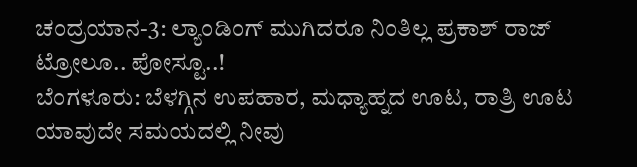ಚಂದ್ರಯಾನ-3: ಲ್ಯಾಂಡಿಂಗ್ ಮುಗಿದರೂ ನಿಂತಿಲ್ಲ ಪ್ರಕಾಶ್ ರಾಜ್ ಟ್ರೋಲೂ.. ಪೋಸ್ಟೂ..!
ಬೆಂಗಳೂರು: ಬೆಳಗ್ಗಿನ ಉಪಹಾರ, ಮಧ್ಯಾಹ್ನದ ಊಟ, ರಾತ್ರಿ ಊಟ ಯಾವುದೇ ಸಮಯದಲ್ಲಿ ನೀವು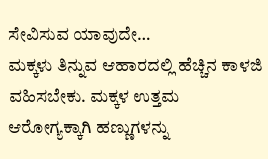ಸೇವಿಸುವ ಯಾವುದೇ…
ಮಕ್ಕಳು ತಿನ್ನುವ ಆಹಾರದಲ್ಲಿ ಹೆಚ್ಚಿನ ಕಾಳಜಿ ವಹಿಸಬೇಕು. ಮಕ್ಕಳ ಉತ್ತಮ ಆರೋಗ್ಯಕ್ಕಾಗಿ ಹಣ್ಣುಗಳನ್ನು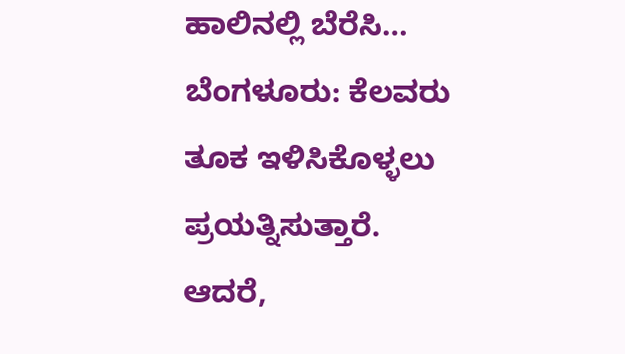ಹಾಲಿನಲ್ಲಿ ಬೆರೆಸಿ…
ಬೆಂಗಳೂರು: ಕೆಲವರು ತೂಕ ಇಳಿಸಿಕೊಳ್ಳಲು ಪ್ರಯತ್ನಿಸುತ್ತಾರೆ. ಆದರೆ,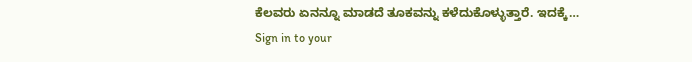ಕೆಲವರು ಏನನ್ನೂ ಮಾಡದೆ ತೂಕವನ್ನು ಕಳೆದುಕೊಳ್ಳುತ್ತಾರೆ. ಇದಕ್ಕೆ…
Sign in to your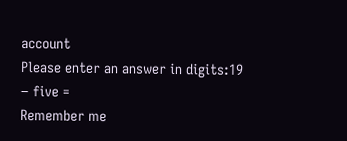account
Please enter an answer in digits:19 − five =
Remember me